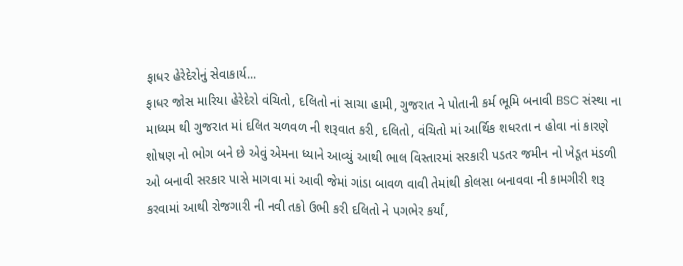ફાધર હેરેદેરોનું સેવાકાર્ય...
ફાધર જોસ મારિયા હેરેદેરો વંચિતો, દલિતો નાં સાચા હામી, ગુજરાત ને પોતાની કર્મ ભૂમિ બનાવી BSC સંસ્થા ના માધ્યમ થી ગુજરાત માં દલિત ચળવળ ની શરૂવાત કરી, દલિતો, વંચિતો માં આર્થિક શધરતા ન હોવા નાં કારણે શોષણ નો ભોગ બને છે એવું એમના ધ્યાને આવ્યું આથી ભાલ વિસ્તારમાં સરકારી પડતર જમીન નો ખેડૂત મંડળી ઓ બનાવી સરકાર પાસે માગવા માં આવી જેમાં ગાંડા બાવળ વાવી તેમાંથી કોલસા બનાવવા ની કામગીરી શરૂ કરવામાં આથી રોજગારી ની નવી તકો ઉભી કરી દલિતો ને પગભેર કર્યાં,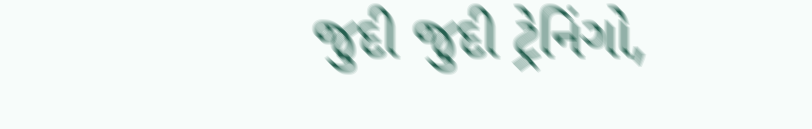જુદી જુદી ટ્રેનિંગો,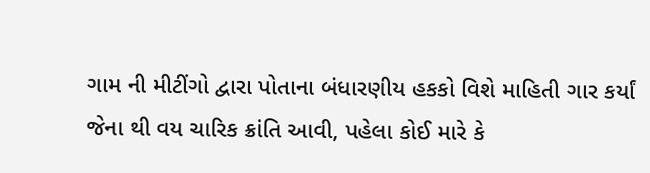ગામ ની મીટીંગો દ્વારા પોતાના બંધારણીય હકકો વિશે માહિતી ગાર કર્યાં જેના થી વય ચારિક ક્રાંતિ આવી, પહેલા કોઈ મારે કે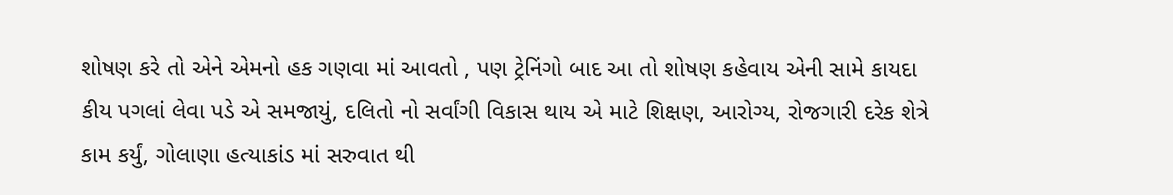શોષણ કરે તો એને એમનો હક ગણવા માં આવતો , પણ ટ્રેનિંગો બાદ આ તો શોષણ કહેવાય એની સામે કાયદા કીય પગલાં લેવા પડે એ સમજાયું, દલિતો નો સર્વાંગી વિકાસ થાય એ માટે શિક્ષણ, આરોગ્ય, રોજગારી દરેક શેત્રે કામ કર્યું, ગોલાણા હત્યાકાંડ માં સરુવાત થી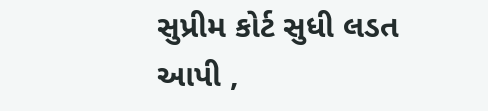સુપ્રીમ કોર્ટ સુધી લડત આપી ,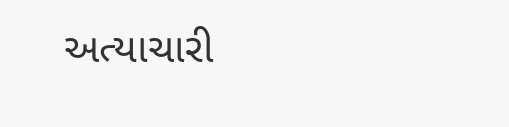અત્યાચારી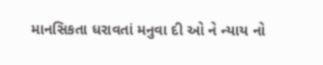માનસિકતા ધરાવતાં મનુવા દી ઓ ને ન્યાય નો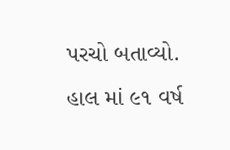પરચો બતાવ્યો. હાલ માં ૯૧ વર્ષ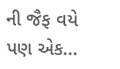ની જૈફ વયે પણ એક...